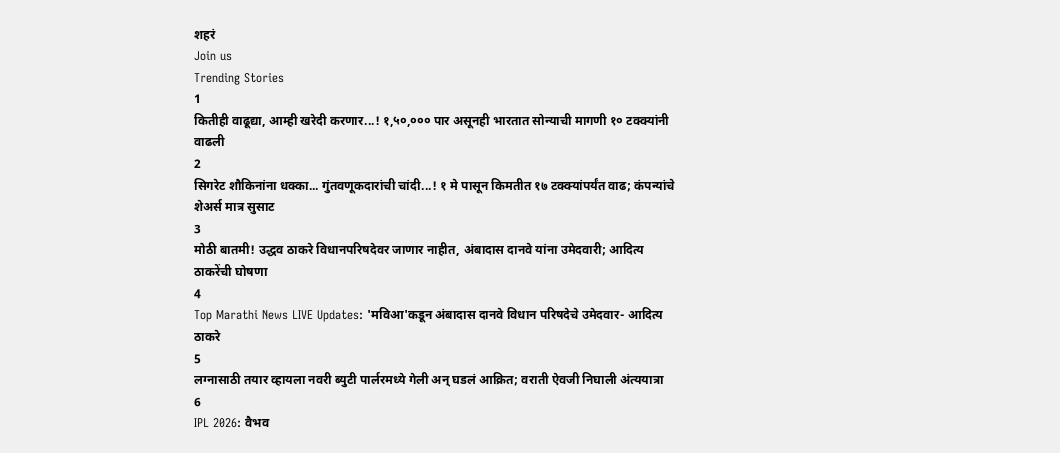शहरं
Join us
Trending Stories
1
कितीही वाढूद्या, आम्ही खरेदी करणार...! १,५०,००० पार असूनही भारतात सोन्याची मागणी १० टक्क्यांनी वाढली
2
सिगरेट शौकिनांना धक्का... गुंतवणूकदारांची चांदी...! १ मे पासून किमतीत १७ टक्क्यांपर्यंत वाढ; कंपन्यांचे शेअर्स मात्र सुसाट
3
मोठी बातमी! उद्धव ठाकरे विधानपरिषदेवर जाणार नाहीत, अंबादास दानवे यांना उमेदवारी; आदित्य ठाकरेंची घोषणा
4
Top Marathi News LIVE Updates: 'मविआ'कडून अंबादास दानवे विधान परिषदेचे उमेदवार- आदित्य ठाकरे
5
लग्नासाठी तयार व्हायला नवरी ब्युटी पार्लरमध्ये गेली अन् घडलं आक्रित; वराती ऐवजी निघाली अंत्ययात्रा
6
IPL 2026: वैभव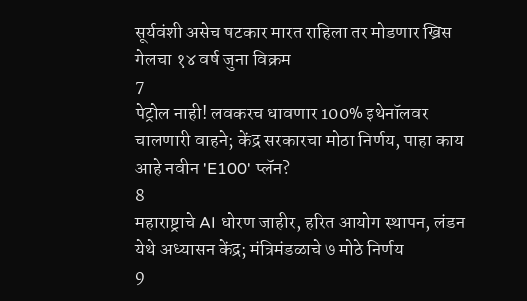सूर्यवंशी असेच षटकार मारत राहिला तर मोडणार ख्रिस गेलचा १४ वर्ष जुना विक्रम
7
पेट्रोल नाही! लवकरच धावणार 100% इथेनॉलवर चालणारी वाहने; केंद्र सरकारचा मोठा निर्णय, पाहा काय आहे नवीन 'E100' प्लॅन?
8
महाराष्ट्राचे AI धोरण जाहीर, हरित आयोग स्थापन, लंडन येथे अध्यासन केंद्र; मंत्रिमंडळाचे ७ मोठे निर्णय
9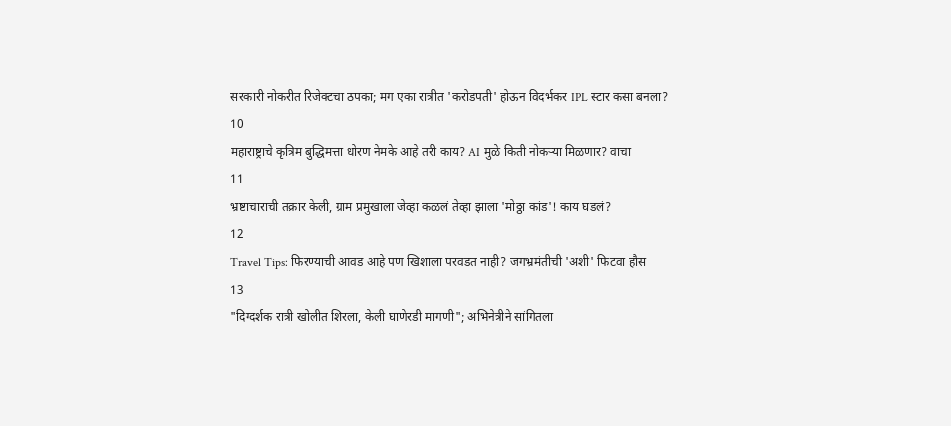सरकारी नोकरीत रिजेक्टचा ठपका; मग एका रात्रीत 'करोडपती' होऊन विदर्भकर IPL स्टार कसा बनला?
10
महाराष्ट्राचे कृत्रिम बुद्धिमत्ता धोरण नेमके आहे तरी काय? AI मुळे किती नोकऱ्या मिळणार? वाचा
11
भ्रष्टाचाराची तक्रार केली, ग्राम प्रमुखाला जेव्हा कळलं तेव्हा झाला 'मोठ्ठा कांड'! काय घडलं?
12
Travel Tips: फिरण्याची आवड आहे पण खिशाला परवडत नाही? जगभ्रमंतीची 'अशी' फिटवा हौस
13
"दिग्दर्शक रात्री खोलीत शिरला, केली घाणेरडी मागणी"; अभिनेत्रीने सांगितला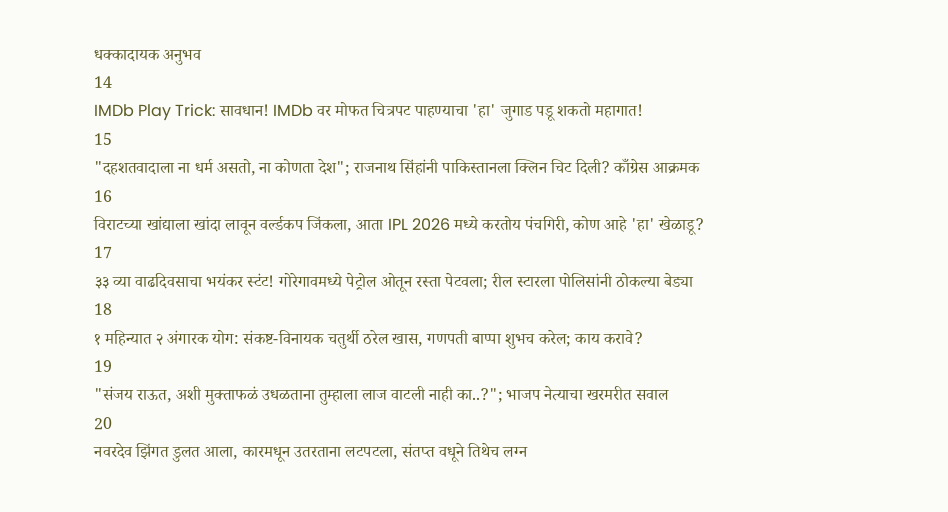धक्कादायक अनुभव
14
IMDb Play Trick: सावधान! IMDb वर मोफत चित्रपट पाहण्याचा 'हा' जुगाड पडू शकतो महागात!
15
"दहशतवादाला ना धर्म असतो, ना कोणता देश"; राजनाथ सिंहांनी पाकिस्तानला क्लिन चिट दिली? काँग्रेस आक्रमक
16
विराटच्या खांद्याला खांदा लावून वर्ल्डकप जिंकला, आता IPL 2026 मध्ये करतोय पंचगिरी, कोण आहे 'हा' खेळाडू?
17
३३ व्या वाढदिवसाचा भयंकर स्टंट! गोरेगावमध्ये पेट्रोल ओतून रस्ता पेटवला; रील स्टारला पोलिसांनी ठोकल्या बेड्या
18
१ महिन्यात २ अंगारक योग: संकष्ट-विनायक चतुर्थी ठरेल खास, गणपती बाप्पा शुभच करेल; काय करावे?
19
"संजय राऊत, अशी मुक्ताफळं उधळताना तुम्हाला लाज वाटली नाही का..?"; भाजप नेत्याचा खरमरीत सवाल
20
नवरदेव झिंगत डुलत आला, कारमधून उतरताना लटपटला, संतप्त वधूने तिथेच लग्न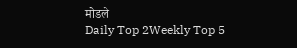मोडले
Daily Top 2Weekly Top 5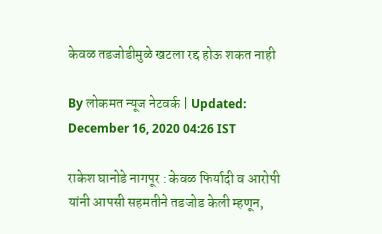केवळ तडजोडीमुळे खटला रद्द होऊ शकत नाही

By लोकमत न्यूज नेटवर्क | Updated: December 16, 2020 04:26 IST

राकेश घानोडे नागपूर : केवळ फिर्यादी व आरोपी यांनी आपसी सहमतीने तडजोड केली म्हणून,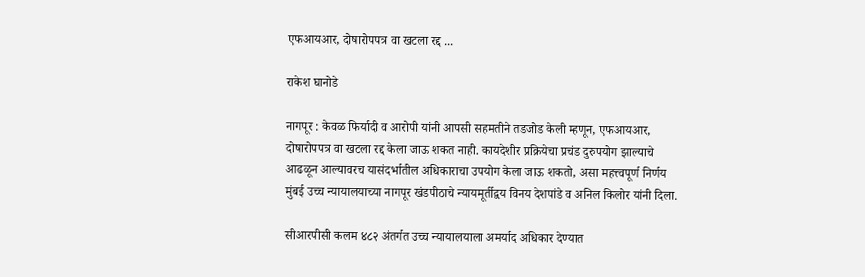एफआयआर, दोषारोपपत्र वा खटला रद्द ...

राकेश घानोडे

नागपूर : केवळ फिर्यादी व आरोपी यांनी आपसी सहमतीने तडजोड केली म्हणून, एफआयआर, दोषारोपपत्र वा खटला रद्द केला जाऊ शकत नाही. कायदेशीर प्रक्रियेचा प्रचंड दुरुपयोग झाल्याचे आढळून आल्यावरच यासंदर्भातील अधिकाराचा उपयोग केला जाऊ शकतो, असा महत्त्वपूर्ण निर्णय मुंबई उच्च न्यायालयाच्या नागपूर खंडपीठाचे न्यायमूर्तीद्वय विनय देशपांडे व अनिल किलोर यांनी दिला.

सीआरपीसी कलम ४८२ अंतर्गत उच्च न्यायालयाला अमर्याद अधिकार देण्यात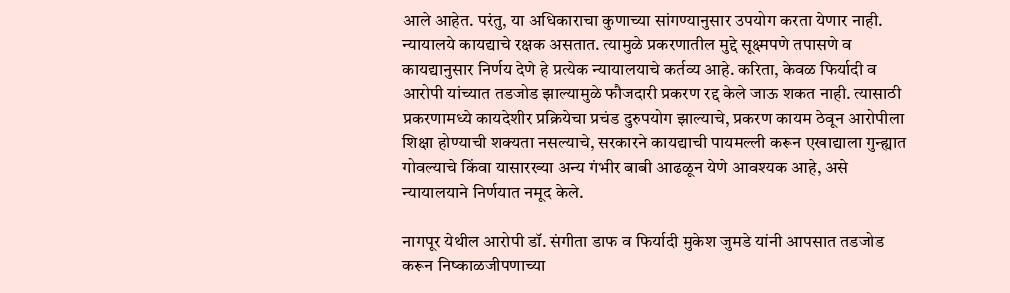आले आहेत. परंतु, या अधिकाराचा कुणाच्या सांगण्यानुसार उपयोग करता येणार नाही. न्यायालये कायद्याचे रक्षक असतात. त्यामुळे प्रकरणातील मुद्दे सूक्ष्मपणे तपासणे व कायद्यानुसार निर्णय देणे हे प्रत्येक न्यायालयाचे कर्तव्य आहे. करिता, केवळ फिर्यादी व आरोपी यांच्यात तडजोड झाल्यामुळे फौजदारी प्रकरण रद्द केले जाऊ शकत नाही. त्यासाठी प्रकरणामध्ये कायदेशीर प्रक्रियेचा प्रचंड दुरुपयोग झाल्याचे, प्रकरण कायम ठेवून आरोपीला शिक्षा होण्याची शक्यता नसल्याचे, सरकारने कायद्याची पायमल्ली करून एखाद्याला गुन्ह्यात गोवल्याचे किंवा यासारख्या अन्य गंभीर बाबी आढळून येणे आवश्यक आहे, असे न्यायालयाने निर्णयात नमूद केले.

नागपूर येथील आरोपी डॉ. संगीता डाफ व फिर्यादी मुकेश जुमडे यांनी आपसात तडजोड करून निष्काळजीपणाच्या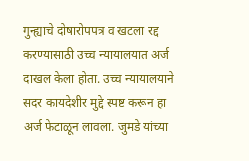गुन्ह्याचे दोषारोपपत्र व खटला रद्द करण्यासाठी उच्च न्यायालयात अर्ज दाखल केला होता. उच्च न्यायालयाने सदर कायदेशीर मुद्दे स्पष्ट करून हा अर्ज फेटाळून लावला. जुमडे यांच्या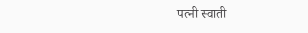पत्नी स्वाती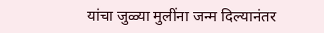यांचा जुळ्या मुलींना जन्म दिल्यानंतर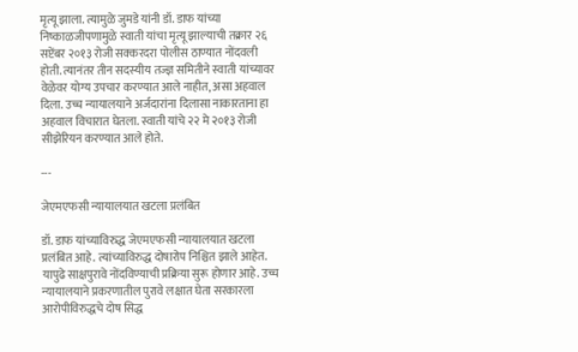मृत्यू झाला. त्यामुळे जुमडे यांनी डॉ. डाफ यांच्या निष्काळजीपणामुळे स्वाती यांचा मृत्यू झाल्याची तक्रार २६ सप्टेंबर २०१३ रोजी सक्करदरा पोलीस ठाण्यात नोंदवली होती. त्यानंतर तीन सदस्यीय तज्ज्ञ समितीने स्वाती यांच्यावर वेळेवर योग्य उपचार करण्यात आले नाहीत, असा अहवाल दिला. उच्च न्यायालयाने अर्जदारांना दिलासा नाकारताना हा अहवाल विचारात घेतला. स्वाती यांचे २२ मे २०१३ रोजी सीझेरियन करण्यात आले होते.

---

जेएमएफसी न्यायालयात खटला प्रलंबित

डॉ. डाफ यांच्याविरुद्ध जेएमएफसी न्यायालयात खटला प्रलंबित आहे. त्यांच्याविरुद्ध दोषारोप निश्चित झाले आहेत. यापुढे साक्षपुरावे नोंदविण्याची प्रक्रिया सुरू होणार आहे. उच्च न्यायालयाने प्रकरणातील पुरावे लक्षात घेता सरकारला आरोपीविरुद्धचे दोष सिद्ध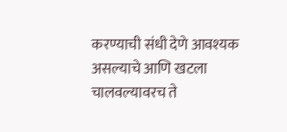करण्याची संधी देणे आवश्यक असल्याचे आणि खटला चालवल्यावरच ते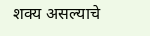शक्य असल्याचे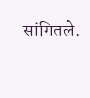सांगितले.